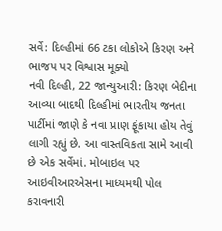સર્વે: દિલ્હીમાં 66 ટકા લોકોએ કિરણ અને ભાજપ પર વિશ્વાસ મૂક્યો
નવી દિલ્હી, 22 જાન્યુઆરી: કિરણ બેદીના આવ્યા બાદથી દિલ્હીમાં ભારતીય જનતા પાર્ટીમાં જાણે કે નવા પ્રાણ ફૂંકાયા હોય તેવું લાગી રહ્યું છે. આ વાસ્તવિકતા સામે આવી છે એક સર્વેમાં. મોબાઇલ પર આઇવીઆરએસના માધ્યમથી પોલ કરાવનારી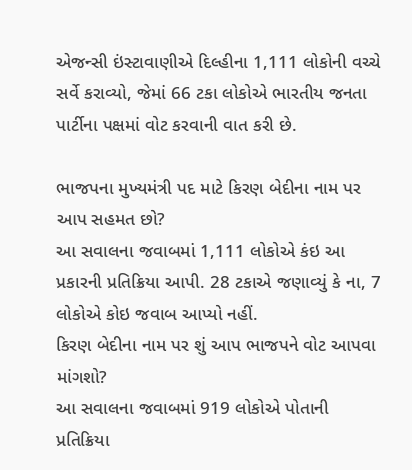એજન્સી ઇંસ્ટાવાણીએ દિલ્હીના 1,111 લોકોની વચ્ચે સર્વે કરાવ્યો, જેમાં 66 ટકા લોકોએ ભારતીય જનતા પાર્ટીના પક્ષમાં વોટ કરવાની વાત કરી છે.

ભાજપના મુખ્યમંત્રી પદ માટે કિરણ બેદીના નામ પર આપ સહમત છો?
આ સવાલના જવાબમાં 1,111 લોકોએ કંઇ આ પ્રકારની પ્રતિક્રિયા આપી. 28 ટકાએ જણાવ્યું કે ના, 7 લોકોએ કોઇ જવાબ આપ્યો નહીં.
કિરણ બેદીના નામ પર શું આપ ભાજપને વોટ આપવા માંગશો?
આ સવાલના જવાબમાં 919 લોકોએ પોતાની પ્રતિક્રિયા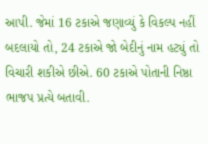આપી. જેમાં 16 ટકાએ જણાવ્યું કે વિકલ્પ નહીં બદલાયો તો, 24 ટકાએ જો બેદીનું નામ હટ્યું તો વિચારી શકીએ છીએ. 60 ટકાએ પોતાની નિષ્ઠા ભાજપ પ્રત્યે બતાવી.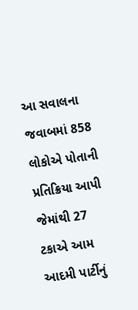આ સવાલના જવાબમાં 858 લોકોએ પોતાની પ્રતિક્રિયા આપી જેમાંથી 27 ટકાએ આમ આદમી પાર્ટીનું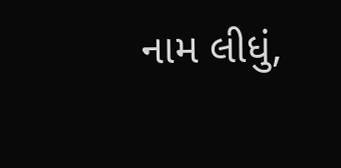નામ લીધું,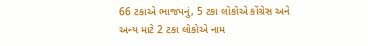66 ટકાએ ભાજપનું, 5 ટકા લોકોએ કોંગ્રેસ અને અન્ય માટે 2 ટકા લોકોએ નામ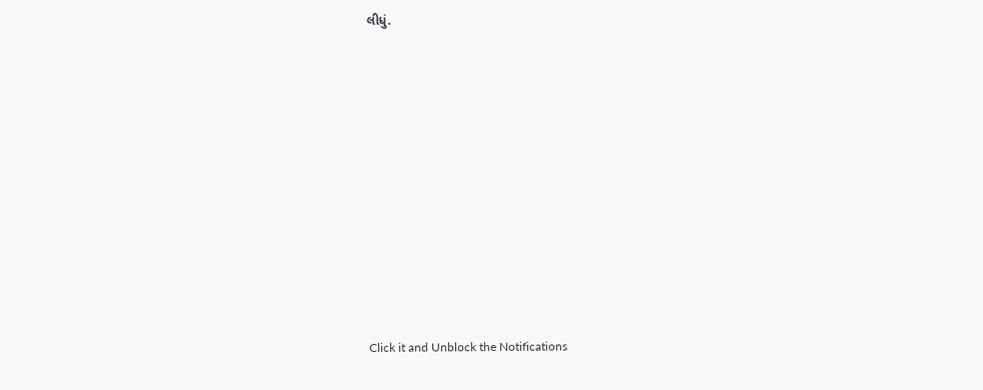લીધું.












Click it and Unblock the Notifications